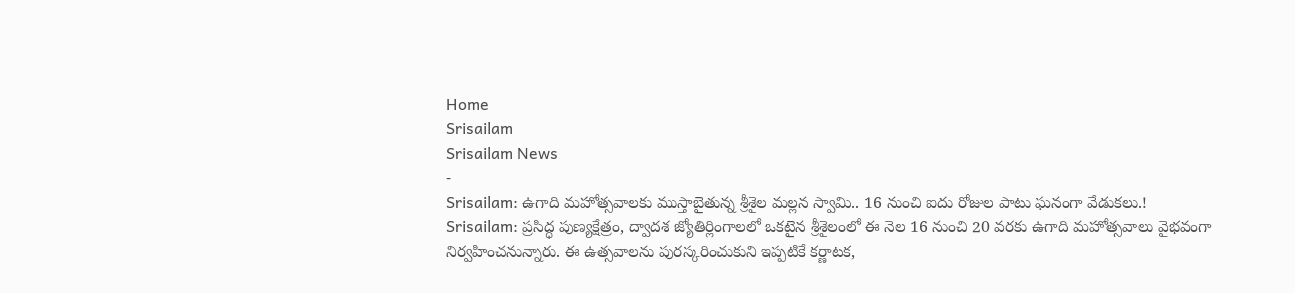Home
Srisailam
Srisailam News
-
Srisailam: ఉగాది మహోత్సవాలకు ముస్తాబైతున్న శ్రీశైల మల్లన స్వామి.. 16 నుంచి ఐదు రోజుల పాటు ఘనంగా వేడుకలు.!
Srisailam: ప్రసిద్ధ పుణ్యక్షేత్రం, ద్వాదశ జ్యోతిర్లింగాలలో ఒకటైన శ్రీశైలంలో ఈ నెల 16 నుంచి 20 వరకు ఉగాది మహోత్సవాలు వైభవంగా నిర్వహించనున్నారు. ఈ ఉత్సవాలను పురస్కరించుకుని ఇప్పటికే కర్ణాటక,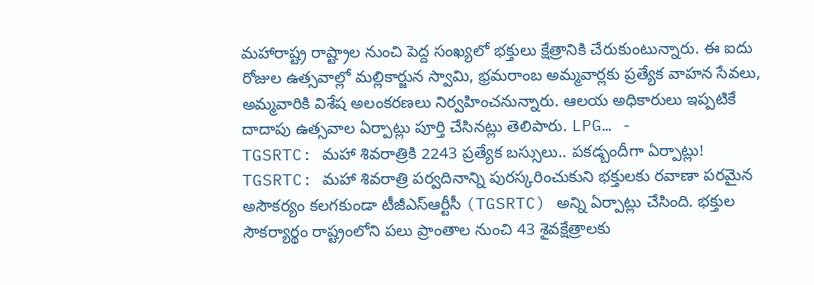మహారాష్ట్ర రాష్ట్రాల నుంచి పెద్ద సంఖ్యలో భక్తులు క్షేత్రానికి చేరుకుంటున్నారు. ఈ ఐదు రోజుల ఉత్సవాల్లో మల్లికార్జున స్వామి, భ్రమరాంబ అమ్మవార్లకు ప్రత్యేక వాహన సేవలు, అమ్మవారికి విశేష అలంకరణలు నిర్వహించనున్నారు. ఆలయ అధికారులు ఇప్పటికే దాదాపు ఉత్సవాల ఏర్పాట్లు పూర్తి చేసినట్లు తెలిపారు. LPG… -
TGSRTC: మహా శివరాత్రికి 2243 ప్రత్యేక బస్సులు.. పకడ్బందీగా ఏర్పాట్లు!
TGSRTC: మహా శివరాత్రి పర్వదినాన్ని పురస్కరించుకుని భక్తులకు రవాణా పరమైన అసౌకర్యం కలగకుండా టీజీఎస్ఆర్టీసీ (TGSRTC) అన్ని ఏర్పాట్లు చేసింది. భక్తుల సౌకర్యార్థం రాష్ట్రంలోని పలు ప్రాంతాల నుంచి 43 శైవక్షేత్రాలకు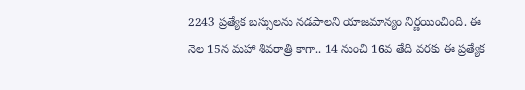2243 ప్రత్యేక బస్సులను నడపాలని యాజమాన్యం నిర్ణయించింది. ఈ నెల 15న మహా శివరాత్రి కాగా.. 14 నుంచి 16వ తేది వరకు ఈ ప్రత్యేక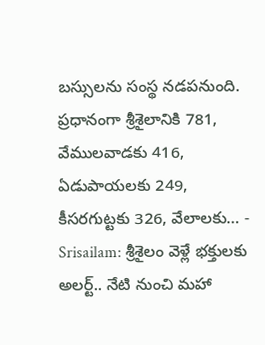బస్సులను సంస్థ నడపనుంది. ప్రధానంగా శ్రీశైలానికి 781, వేములవాడకు 416, ఏడుపాయలకు 249, కీసరగుట్టకు 326, వేలాలకు… -
Srisailam: శ్రీశైలం వెళ్లే భక్తులకు అలర్ట్.. నేటి నుంచి మహా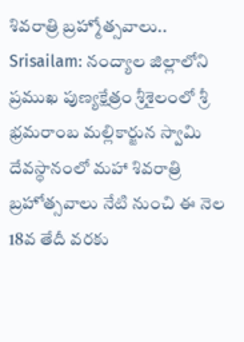శివరాత్రి బ్రహ్మోత్సవాలు..
Srisailam: నంద్యాల జిల్లాలోని ప్రముఖ పుణ్యక్షేత్రం శ్రీశైలంలో శ్రీ భ్రమరాంబ మల్లికార్జున స్వామి దేవస్థానంలో మహా శివరాత్రి బ్రహోత్సవాలు నేటి నుంచి ఈ నెల 18వ తేదీ వరకు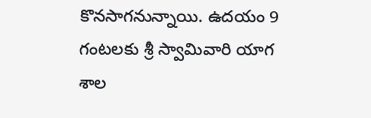కొనసాగనున్నాయి. ఉదయం 9 గంటలకు శ్రీ స్వామివారి యాగ శాల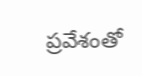ప్రవేశంతో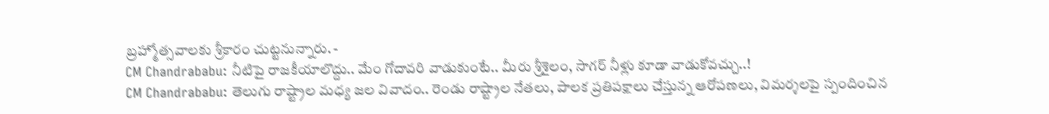బ్రహ్మోత్సవాలకు శ్రీకారం చుట్టనున్నారు. -
CM Chandrababu: నీటిపై రాజకీయాలొద్దు.. మేం గోదావరి వాడుకుంటే.. మీరు శ్రీశైలం, సాగర్ నీళ్లు కూడా వాడుకోవచ్చు..!
CM Chandrababu: తెలుగు రాష్ట్రాల మధ్య జల వివాదం.. రెండు రాష్ట్రాల నేతలు, పాలక ప్రతిపక్షాలు చేస్తున్న ఆరోపణలు, విమర్శలపై స్పందించిన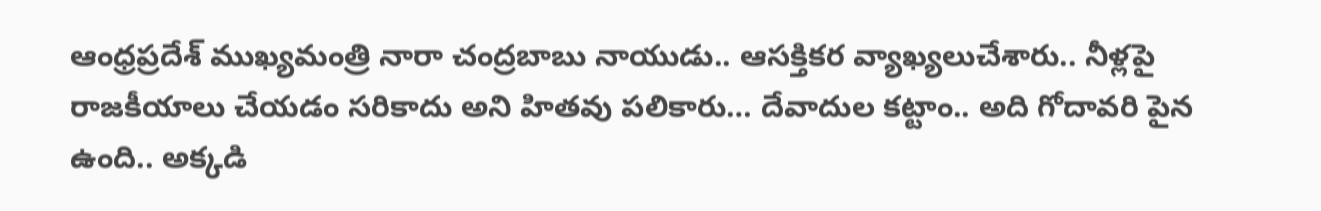ఆంధ్రప్రదేశ్ ముఖ్యమంత్రి నారా చంద్రబాబు నాయుడు.. ఆసక్తికర వ్యాఖ్యలుచేశారు.. నీళ్లపై రాజకీయాలు చేయడం సరికాదు అని హితవు పలికారు… దేవాదుల కట్టాం.. అది గోదావరి పైన ఉంది.. అక్కడి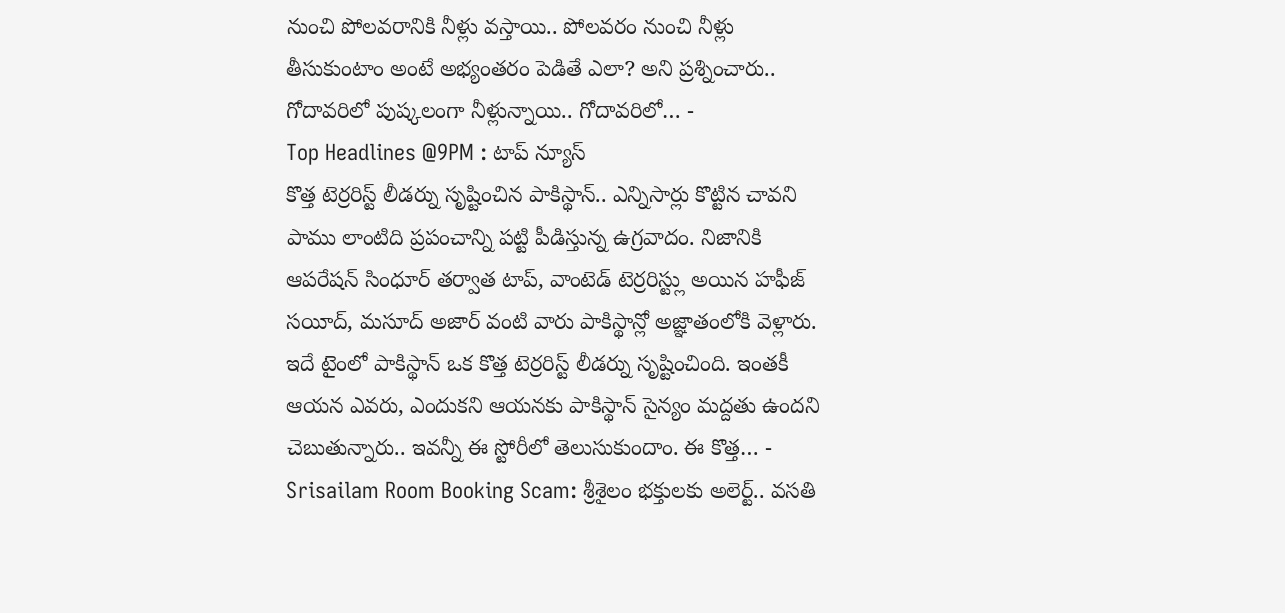నుంచి పోలవరానికి నీళ్లు వస్తాయి.. పోలవరం నుంచి నీళ్లు తీసుకుంటాం అంటే అభ్యంతరం పెడితే ఎలా? అని ప్రశ్నించారు.. గోదావరిలో పుష్కలంగా నీళ్లున్నాయి.. గోదావరిలో… -
Top Headlines @9PM : టాప్ న్యూస్
కొత్త టెర్రరిస్ట్ లీడర్ను సృష్టించిన పాకిస్థాన్.. ఎన్నిసార్లు కొట్టిన చావని పాము లాంటిది ప్రపంచాన్ని పట్టి పీడిస్తున్న ఉగ్రవాదం. నిజానికి ఆపరేషన్ సింధూర్ తర్వాత టాప్, వాంటెడ్ టెర్రరిస్ట్లు అయిన హఫీజ్ సయీద్, మసూద్ అజార్ వంటి వారు పాకిస్థాన్లో అజ్ఞాతంలోకి వెళ్లారు. ఇదే టైంలో పాకిస్థాన్ ఒక కొత్త టెర్రరిస్ట్ లీడర్ను సృష్టించింది. ఇంతకీ ఆయన ఎవరు, ఎందుకని ఆయనకు పాకిస్థాన్ సైన్యం మద్దతు ఉందని చెబుతున్నారు.. ఇవన్నీ ఈ స్టోరీలో తెలుసుకుందాం. ఈ కొత్త… -
Srisailam Room Booking Scam: శ్రీశైలం భక్తులకు అలెర్ట్.. వసతి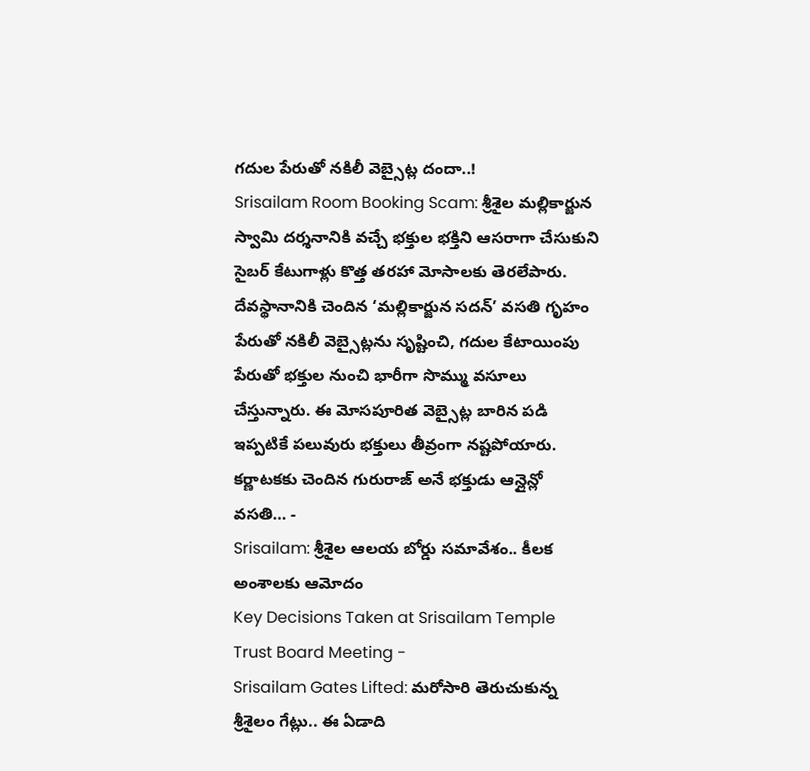గదుల పేరుతో నకిలీ వెబ్సైట్ల దందా..!
Srisailam Room Booking Scam: శ్రీశైల మల్లికార్జున స్వామి దర్శనానికి వచ్చే భక్తుల భక్తిని ఆసరాగా చేసుకుని సైబర్ కేటుగాళ్లు కొత్త తరహా మోసాలకు తెరలేపారు. దేవస్థానానికి చెందిన ‘మల్లికార్జున సదన్’ వసతి గృహం పేరుతో నకిలీ వెబ్సైట్లను సృష్టించి, గదుల కేటాయింపు పేరుతో భక్తుల నుంచి భారీగా సొమ్ము వసూలు చేస్తున్నారు. ఈ మోసపూరిత వెబ్సైట్ల బారిన పడి ఇప్పటికే పలువురు భక్తులు తీవ్రంగా నష్టపోయారు. కర్ణాటకకు చెందిన గురురాజ్ అనే భక్తుడు ఆన్లైన్లో వసతి… -
Srisailam: శ్రీశైల ఆలయ బోర్డు సమావేశం.. కీలక అంశాలకు ఆమోదం
Key Decisions Taken at Srisailam Temple Trust Board Meeting -
Srisailam Gates Lifted: మరోసారి తెరుచుకున్న శ్రీశైలం గేట్లు.. ఈ ఏడాది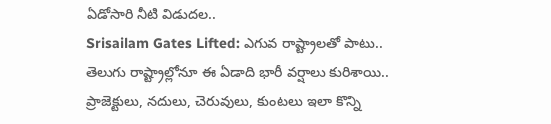ఏడోసారి నీటి విడుదల..
Srisailam Gates Lifted: ఎగువ రాష్ట్రాలతో పాటు.. తెలుగు రాష్ట్రాల్లోనూ ఈ ఏడాది భారీ వర్షాలు కురిశాయి.. ప్రాజెక్టులు, నదులు, చెరువులు, కుంటలు ఇలా కొన్ని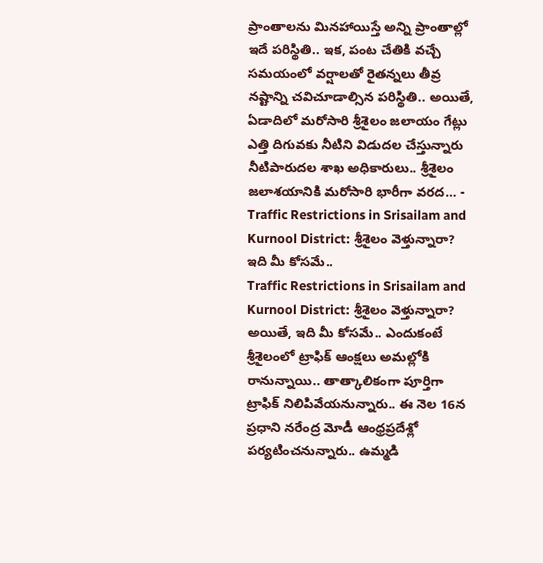ప్రాంతాలను మినహాయిస్తే అన్ని ప్రాంతాల్లో ఇదే పరిస్థితి.. ఇక, పంట చేతికి వచ్చే సమయంలో వర్షాలతో రైతన్నలు తీవ్ర నష్టాన్ని చవిచూడాల్సిన పరిస్థితి.. అయితే, ఏడాదిలో మరోసారి శ్రీశైలం జలాయం గేట్లు ఎత్తి దిగువకు నీటిని విడుదల చేస్తున్నారు నీటిపారుదల శాఖ అధికారులు.. శ్రీశైలం జలాశయానికి మరోసారి భారీగా వరద… -
Traffic Restrictions in Srisailam and Kurnool District: శ్రీశైలం వెళ్తున్నారా? ఇది మీ కోసమే..
Traffic Restrictions in Srisailam and Kurnool District: శ్రీశైలం వెళ్తున్నారా? అయితే, ఇది మీ కోసమే.. ఎందుకంటే శ్రీశైలంలో ట్రాఫిక్ ఆంక్షలు అమల్లోకి రానున్నాయి.. తాత్కాలికంగా పూర్తిగా ట్రాఫిక్ నిలిపివేయనున్నారు.. ఈ నెల 16న ప్రధాని నరేంద్ర మోడీ ఆంధ్రప్రదేశ్లో పర్యటించనున్నారు.. ఉమ్మడి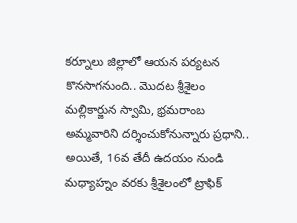కర్నూలు జిల్లాలో ఆయన పర్యటన కొనసాగనుంది.. మొదట శ్రీశైలం మల్లికార్జున స్వామి, భ్రమరాంబ అమ్మవారిని దర్శించుకోనున్నారు ప్రధాని.. అయితే, 16వ తేదీ ఉదయం నుండి మధ్యాహ్నం వరకు శ్రీశైలంలో ట్రాఫిక్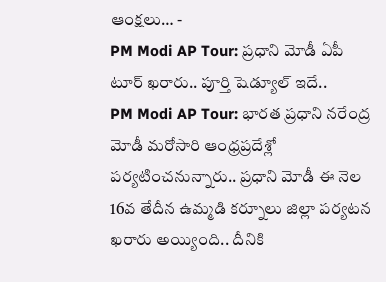ఆంక్షలు… -
PM Modi AP Tour: ప్రధాని మోడీ ఏపీ టూర్ ఖరారు.. పూర్తి షెడ్యూల్ ఇదే..
PM Modi AP Tour: భారత ప్రధాని నరేంద్ర మోడీ మరోసారి ఆంధ్రప్రదేశ్లో పర్యటించనున్నారు.. ప్రధాని మోడీ ఈ నెల 16వ తేదీన ఉమ్మడి కర్నూలు జిల్లా పర్యటన ఖరారు అయ్యింది.. దీనికి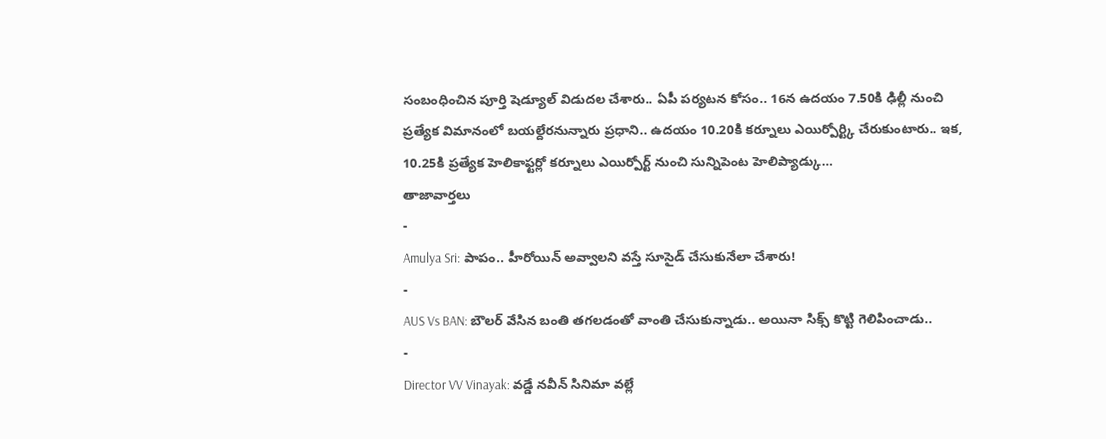సంబంధించిన పూర్తి షెడ్యూల్ విడుదల చేశారు.. ఏపీ పర్యటన కోసం.. 16న ఉదయం 7.50కి ఢిల్లీ నుంచి ప్రత్యేక విమానంలో బయల్దేరనున్నారు ప్రధాని.. ఉదయం 10.20కి కర్నూలు ఎయిర్పోర్ట్కి చేరుకుంటారు.. ఇక, 10.25కి ప్రత్యేక హెలికాఫ్టర్లో కర్నూలు ఎయిర్పోర్ట్ నుంచి సున్నిపెంట హెలిప్యాడ్కు…
తాజావార్తలు
-
Amulya Sri: పాపం.. హీరోయిన్ అవ్వాలని వస్తే సూసైడ్ చేసుకునేలా చేశారు!
-
AUS Vs BAN: బౌలర్ వేసిన బంతి తగలడంతో వాంతి చేసుకున్నాడు.. అయినా సిక్స్ కొట్టి గెలిపించాడు..
-
Director VV Vinayak: వడ్డే నవీన్ సినిమా వల్లే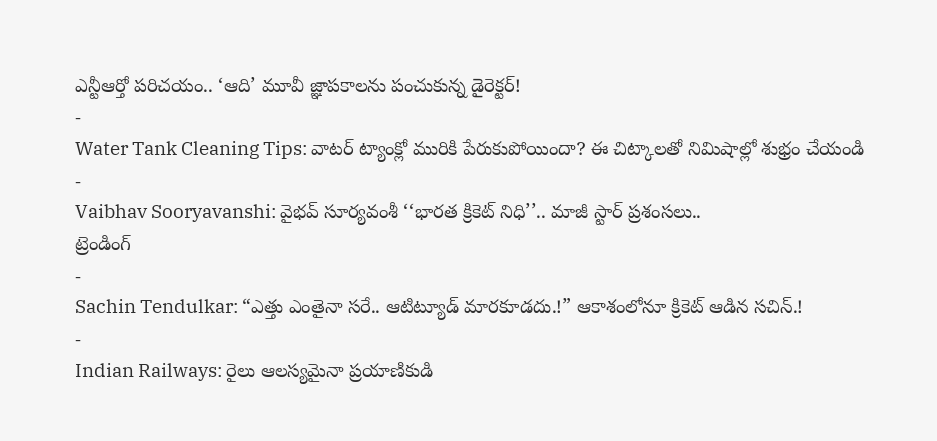ఎన్టీఆర్తో పరిచయం.. ‘ఆది’ మూవీ జ్ఞాపకాలను పంచుకున్న డైరెక్టర్!
-
Water Tank Cleaning Tips: వాటర్ ట్యాంక్లో మురికి పేరుకుపోయిందా? ఈ చిట్కాలతో నిమిషాల్లో శుభ్రం చేయండి
-
Vaibhav Sooryavanshi: వైభవ్ సూర్యవంశీ ‘‘భారత క్రికెట్ నిధి’’.. మాజీ స్టార్ ప్రశంసలు..
ట్రెండింగ్
-
Sachin Tendulkar: “ఎత్తు ఎంతైనా సరే.. ఆటిట్యూడ్ మారకూడదు.!” ఆకాశంలోనూ క్రికెట్ ఆడిన సచిన్.!
-
Indian Railways: రైలు ఆలస్యమైనా ప్రయాణికుడి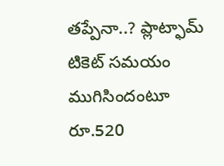తప్పేనా..? ప్లాట్ఫామ్ టికెట్ సమయం ముగిసిందంటూ రూ.520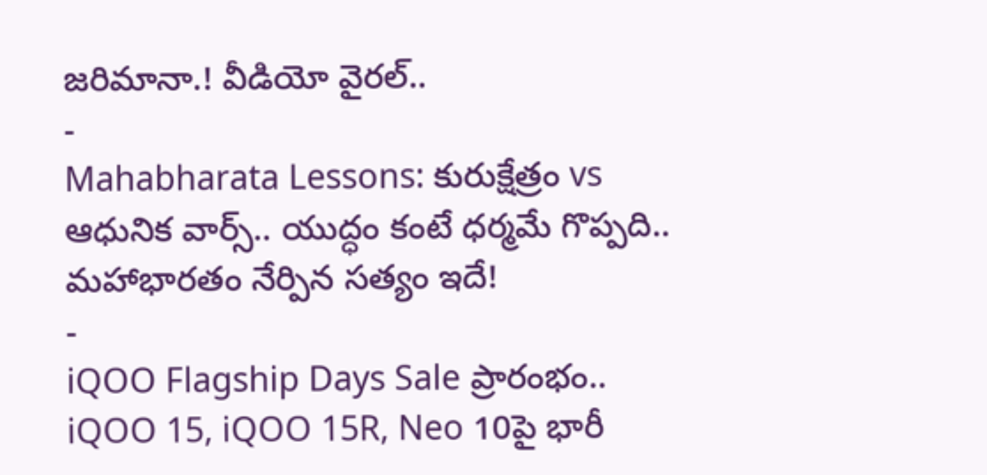జరిమానా.! వీడియో వైరల్..
-
Mahabharata Lessons: కురుక్షేత్రం vs ఆధునిక వార్స్.. యుద్ధం కంటే ధర్మమే గొప్పది.. మహాభారతం నేర్పిన సత్యం ఇదే!
-
iQOO Flagship Days Sale ప్రారంభం.. iQOO 15, iQOO 15R, Neo 10పై భారీ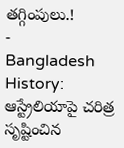తగ్గింపులు.!
-
Bangladesh History: ఆస్ట్రేలియాపై చరిత్ర సృష్టించిన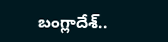బంగ్లాదేశ్..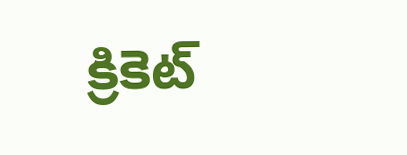క్రికెట్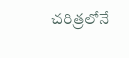చరిత్రలోనే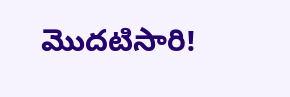మొదటిసారి!